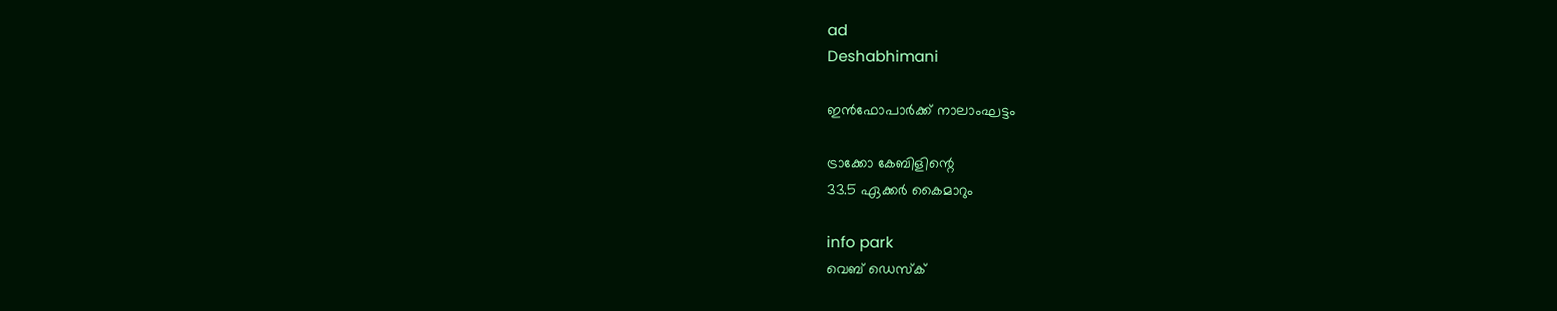ad
Deshabhimani

ഇൻഫോപാർക്ക് നാലാംഘട്ടം

ട്രാക്കോ കേബിളിന്റെ
33.5 ഏക്കർ കൈമാറും

info park
വെബ് ഡെസ്ക്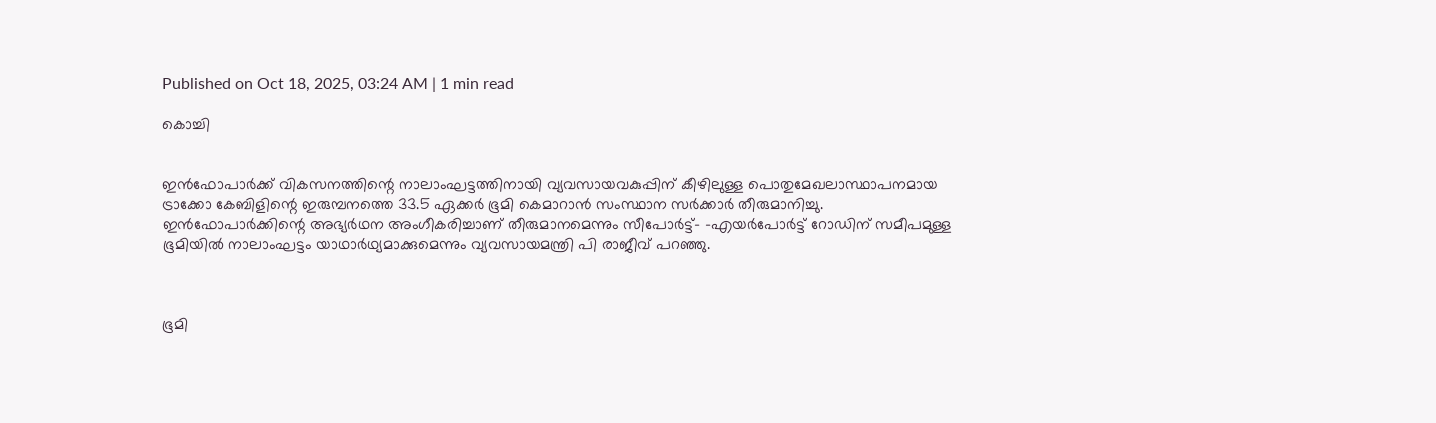Published on Oct 18, 2025, 03:24 AM | 1 min read

കൊച്ചി


ഇൻഫോപാർക്ക് വികസനത്തിന്റെ നാലാംഘട്ടത്തിനായി വ്യവസായവകുപ്പിന് കീഴിലുള്ള പൊതുമേഖലാസ്ഥാപനമായ ട്രാക്കോ കേബിളിന്റെ ഇരുമ്പനത്തെ 33.5 ഏക്കർ ഭൂമി കെമാറാൻ സംസ്ഥാന സർക്കാർ തീരുമാനിച്ചു. ഇൻഫോപാർക്കിന്റെ അഭ്യർഥന അംഗീകരിച്ചാണ് തീരുമാനമെന്നും സീപോർട്ട്- –എയർപോർട്ട് റോഡിന് സമീപമുള്ള ഭൂമിയിൽ നാലാംഘട്ടം യാഥാർഥ്യമാക്കുമെന്നും വ്യവസായമന്ത്രി പി രാജീവ് പറഞ്ഞു.



ഭൂമി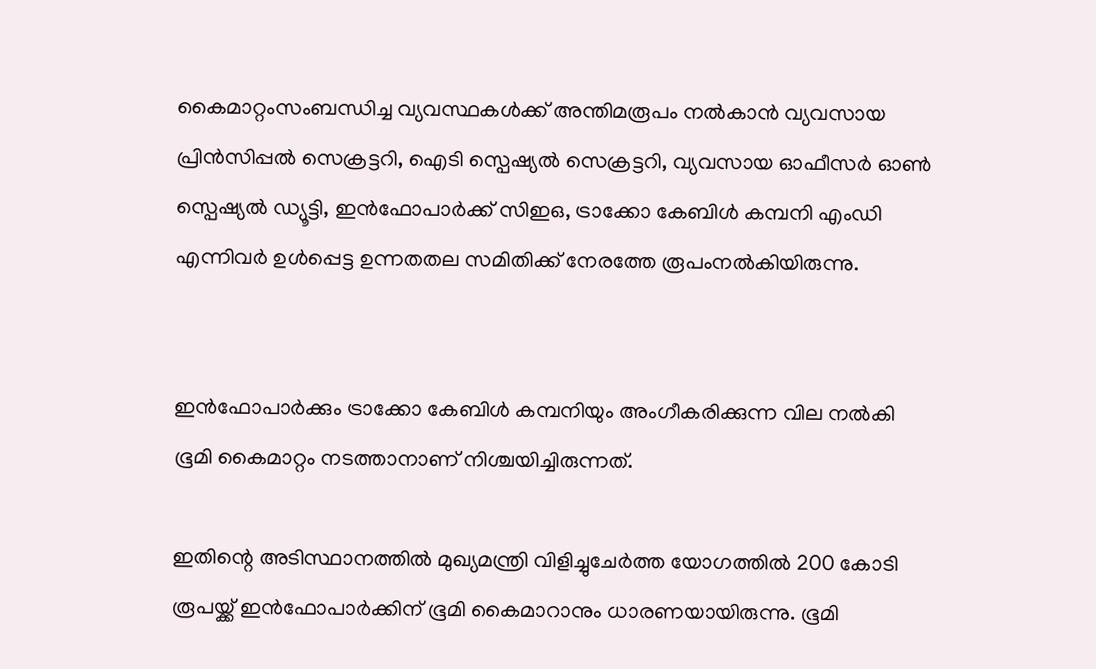കൈമാറ്റംസംബന്ധിച്ച വ്യവസ്ഥകൾക്ക് അന്തിമരൂപം നൽകാൻ വ്യവസായ പ്രിൻസിപ്പൽ സെക്രട്ടറി, ഐടി സ്പെഷ്യൽ സെക്രട്ടറി, വ്യവസായ ഓഫീസർ ഓൺ സ്പെഷ്യൽ ഡ്യൂട്ടി, ഇൻഫോപാർക്ക് സിഇഒ, ട്രാക്കോ കേബിൾ കമ്പനി എംഡി എന്നിവർ ഉൾപ്പെട്ട ഉന്നതതല സമിതിക്ക് നേരത്തേ രൂപംനൽകിയിരുന്നു.


ഇൻഫോപാർക്കും ട്രാക്കോ കേബിൾ കമ്പനിയും അംഗീകരിക്കുന്ന വില നൽകി ഭൂമി കൈമാറ്റം നടത്താനാണ് നിശ്ചയിച്ചിരുന്നത്.

ഇതിന്റെ അടിസ്ഥാനത്തിൽ മുഖ്യമന്ത്രി വിളിച്ചുചേർത്ത യോഗത്തിൽ 200 കോടി രൂപയ്ക്ക് ഇൻഫോപാർക്കിന് ഭൂമി കൈമാറാനും ധാരണയായിരുന്നു. ഭൂമി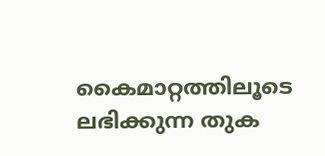കൈമാറ്റത്തിലൂടെ ലഭിക്കുന്ന തുക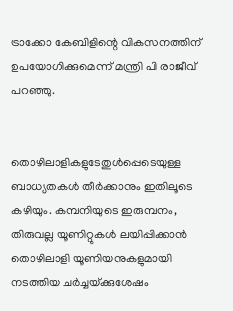ട്രാക്കോ കേബിളിന്റെ വികസനത്തിന്‌ ഉപയോഗിക്കുമെന്ന് മന്ത്രി പി രാജീവ് പറഞ്ഞു.


തൊഴിലാളികളുടേതുൾപ്പെടെയുള്ള ബാധ്യതകൾ തീർക്കാനും ഇതിലൂടെ കഴിയും. കമ്പനിയുടെ ഇരുമ്പനം, തിരുവല്ല യൂണിറ്റുകൾ ലയിപ്പിക്കാൻ തൊഴിലാളി യൂണിയനുകളുമായി നടത്തിയ ചർച്ചയ്‌ക്കുശേഷം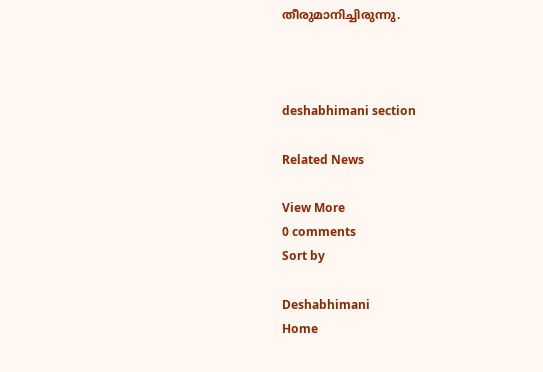തീരുമാനിച്ചിരുന്നു.



deshabhimani section

Related News

View More
0 comments
Sort by

Deshabhimani
Home